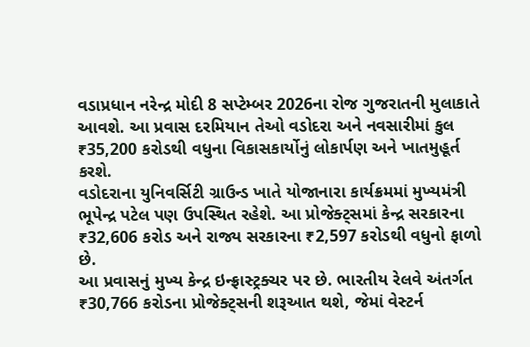વડાપ્રધાન નરેન્દ્ર મોદી 8 સપ્ટેમ્બર 2026ના રોજ ગુજરાતની મુલાકાતે આવશે. આ પ્રવાસ દરમિયાન તેઓ વડોદરા અને નવસારીમાં કુલ ₹35,200 કરોડથી વધુના વિકાસકાર્યોનું લોકાર્પણ અને ખાતમુહૂર્ત કરશે.
વડોદરાના યુનિવર્સિટી ગ્રાઉન્ડ ખાતે યોજાનારા કાર્યક્રમમાં મુખ્યમંત્રી ભૂપેન્દ્ર પટેલ પણ ઉપસ્થિત રહેશે. આ પ્રોજેક્ટ્સમાં કેન્દ્ર સરકારના ₹32,606 કરોડ અને રાજ્ય સરકારના ₹2,597 કરોડથી વધુનો ફાળો છે.
આ પ્રવાસનું મુખ્ય કેન્દ્ર ઇન્ફ્રાસ્ટ્રક્ચર પર છે. ભારતીય રેલવે અંતર્ગત ₹30,766 કરોડના પ્રોજેક્ટ્સની શરૂઆત થશે, જેમાં વેસ્ટર્ન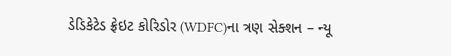ડેડિકેટેડ ફ્રેઇટ કોરિડોર (WDFC)ના ત્રણ સેક્શન – ન્યૂ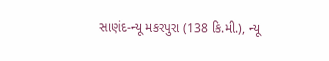સાણંદ-ન્યૂ મકરપુરા (138 કિ.મી.), ન્યૂ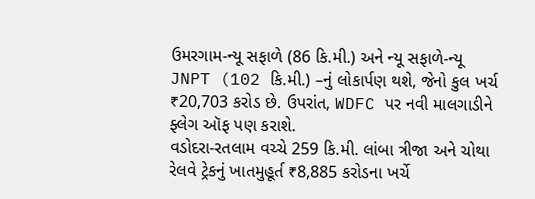ઉમરગામ-ન્યૂ સફાળે (86 કિ.મી.) અને ન્યૂ સફાળે-ન્યૂ JNPT (102 કિ.મી.) –નું લોકાર્પણ થશે, જેનો કુલ ખર્ચ ₹20,703 કરોડ છે. ઉપરાંત, WDFC પર નવી માલગાડીને ફ્લેગ ઑફ પણ કરાશે.
વડોદરા-રતલામ વચ્ચે 259 કિ.મી. લાંબા ત્રીજા અને ચોથા રેલવે ટ્રેકનું ખાતમુહૂર્ત ₹8,885 કરોડના ખર્ચે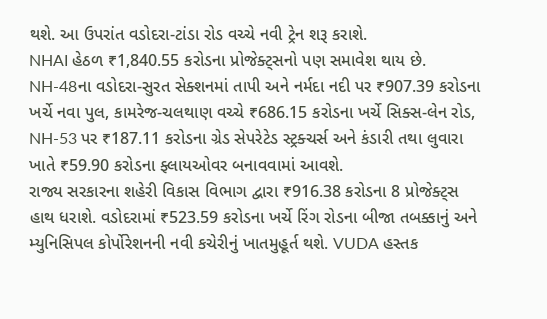થશે. આ ઉપરાંત વડોદરા-ટાંડા રોડ વચ્ચે નવી ટ્રેન શરૂ કરાશે.
NHAI હેઠળ ₹1,840.55 કરોડના પ્રોજેક્ટ્સનો પણ સમાવેશ થાય છે. NH-48ના વડોદરા-સુરત સેક્શનમાં તાપી અને નર્મદા નદી પર ₹907.39 કરોડના ખર્ચે નવા પુલ, કામરેજ-ચલથાણ વચ્ચે ₹686.15 કરોડના ખર્ચે સિક્સ-લેન રોડ, NH-53 પર ₹187.11 કરોડના ગ્રેડ સેપરેટેડ સ્ટ્રક્ચર્સ અને કંડારી તથા લુવારા ખાતે ₹59.90 કરોડના ફ્લાયઓવર બનાવવામાં આવશે.
રાજ્ય સરકારના શહેરી વિકાસ વિભાગ દ્વારા ₹916.38 કરોડના 8 પ્રોજેક્ટ્સ હાથ ધરાશે. વડોદરામાં ₹523.59 કરોડના ખર્ચે રિંગ રોડના બીજા તબક્કાનું અને મ્યુનિસિપલ કોર્પોરેશનની નવી કચેરીનું ખાતમુહૂર્ત થશે. VUDA હસ્તક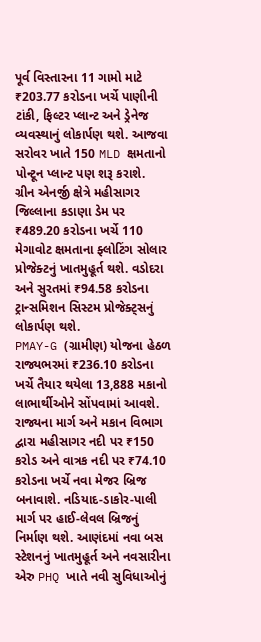પૂર્વ વિસ્તારના 11 ગામો માટે ₹203.77 કરોડના ખર્ચે પાણીની ટાંકી, ફિલ્ટર પ્લાન્ટ અને ડ્રેનેજ વ્યવસ્થાનું લોકાર્પણ થશે. આજવા સરોવર ખાતે 150 MLD ક્ષમતાનો પોન્ટૂન પ્લાન્ટ પણ શરૂ કરાશે.
ગ્રીન એનર્જી ક્ષેત્રે મહીસાગર જિલ્લાના કડાણા ડેમ પર ₹489.20 કરોડના ખર્ચે 110 મેગાવોટ ક્ષમતાના ફ્લોટિંગ સોલાર પ્રોજેક્ટનું ખાતમુહૂર્ત થશે. વડોદરા અને સુરતમાં ₹94.58 કરોડના ટ્રાન્સમિશન સિસ્ટમ પ્રોજેક્ટ્સનું લોકાર્પણ થશે.
PMAY-G (ગ્રામીણ) યોજના હેઠળ રાજ્યભરમાં ₹236.10 કરોડના ખર્ચે તૈયાર થયેલા 13,888 મકાનો લાભાર્થીઓને સોંપવામાં આવશે.
રાજ્યના માર્ગ અને મકાન વિભાગ દ્વારા મહીસાગર નદી પર ₹150 કરોડ અને વાત્રક નદી પર ₹74.10 કરોડના ખર્ચે નવા મેજર બ્રિજ બનાવાશે. નડિયાદ-ડાકોર-પાલી માર્ગ પર હાઈ-લેવલ બ્રિજનું નિર્માણ થશે. આણંદમાં નવા બસ સ્ટેશનનું ખાતમુહૂર્ત અને નવસારીના એરુ PHQ ખાતે નવી સુવિધાઓનું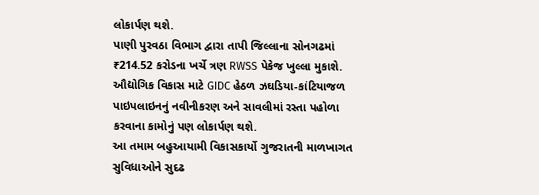લોકાર્પણ થશે.
પાણી પુરવઠા વિભાગ દ્વારા તાપી જિલ્લાના સોનગઢમાં ₹214.52 કરોડના ખર્ચે ત્રણ RWSS પેકેજ ખુલ્લા મુકાશે. ઔદ્યોગિક વિકાસ માટે GIDC હેઠળ ઝઘડિયા-કાંટિયાજળ પાઇપલાઇનનું નવીનીકરણ અને સાવલીમાં રસ્તા પહોળા કરવાના કામોનું પણ લોકાર્પણ થશે.
આ તમામ બહુઆયામી વિકાસકાર્યો ગુજરાતની માળખાગત સુવિધાઓને સુદઢ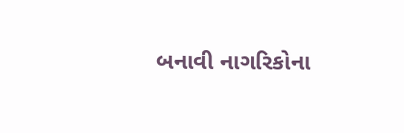બનાવી નાગરિકોના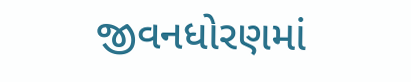જીવનધોરણમાં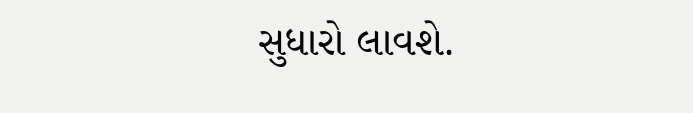સુધારો લાવશે.